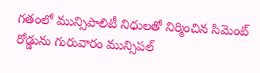గతంలో మున్సిపాలిటీ నిధులతో నిర్మించిన సిమెంట్ రోడ్డును గురువారం మున్సిపల్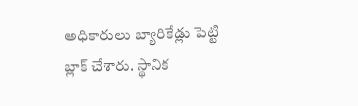అధికారులు బ్యారికేడ్లు పెట్టి బ్లాక్ చేశారు. స్థానిక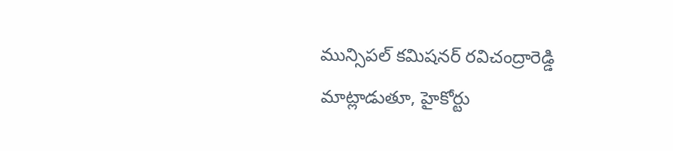మున్సిపల్ కమిషనర్ రవిచంద్రారెడ్డి మాట్లాడుతూ, హైకోర్టు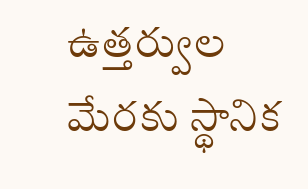ఉత్తర్వుల మేరకు స్థానిక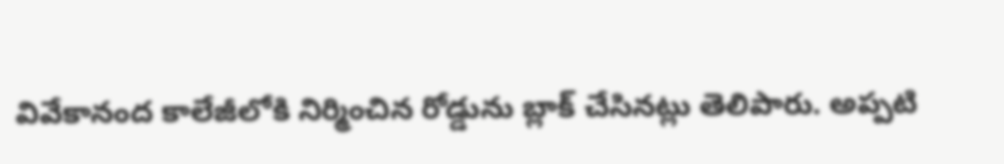వివేకానంద కాలేజీలోకి నిర్మించిన రోడ్డును బ్లాక్ చేసినట్లు తెలిపారు. అప్పటి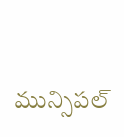మున్సిపల్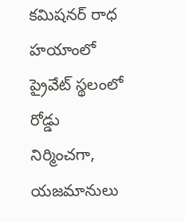కమిషనర్ రాధ హయాంలో ప్రైవేట్ స్థలంలో రోడ్డు నిర్మించగా, యజమానులు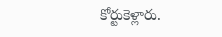కోర్టుకెళ్లారు.